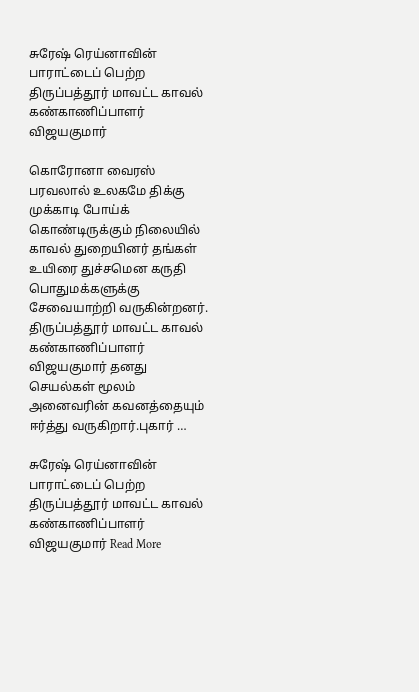சுரேஷ் ரெய்னாவின் பாராட்டைப் பெற்ற திருப்பத்தூர் மாவட்ட காவல் கண்காணிப்பாளர் விஜயகுமார்

கொரோனா வைரஸ் பரவலால் உலகமே திக்கு முக்காடி போய்க் கொண்டிருக்கும் நிலையில் காவல் துறையினர் தங்கள் உயிரை துச்சமென கருதி பொதுமக்களுக்கு சேவையாற்றி வருகின்றனர். திருப்பத்தூர் மாவட்ட காவல் கண்காணிப்பாளர் விஜயகுமார் தனது செயல்கள் மூலம் அனைவரின் கவனத்தையும் ஈர்த்து வருகிறார்.புகார் …

சுரேஷ் ரெய்னாவின் பாராட்டைப் பெற்ற திருப்பத்தூர் மாவட்ட காவல் கண்காணிப்பாளர் விஜயகுமார் Read More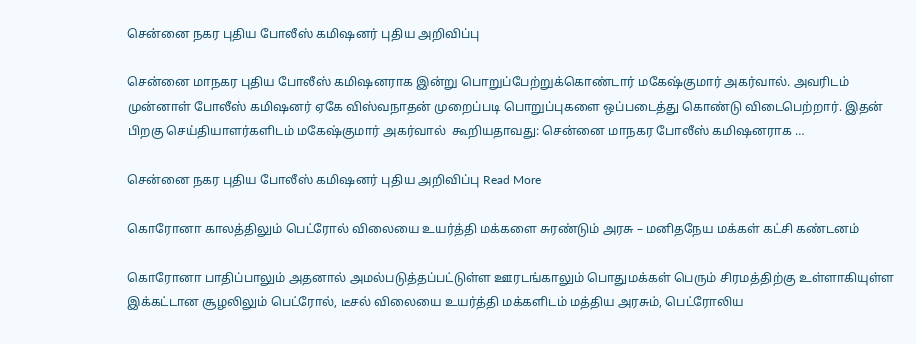சென்னை நகர புதிய போலீஸ் கமிஷனர் புதிய அறிவிப்பு

சென்னை மாநகர புதிய போலீஸ் கமிஷனராக இன்று பொறுப்பேற்றுக்கொண்டார் மகேஷ்குமார் அகர்வால். அவரிடம் முன்னாள் போலீஸ் கமிஷனர் ஏகே விஸ்வநாதன் முறைப்படி பொறுப்புகளை ஒப்படைத்து கொண்டு விடைபெற்றார். இதன் பிறகு செய்தியாளர்களிடம் மகேஷ்குமார் அகர்வால்  கூறியதாவது: சென்னை மாநகர போலீஸ் கமிஷனராக …

சென்னை நகர புதிய போலீஸ் கமிஷனர் புதிய அறிவிப்பு Read More

கொரோனா காலத்திலும் பெட்ரோல் விலையை உயர்த்தி மக்களை சுரண்டும் அரசு – மனிதநேய மக்கள் கட்சி கண்டனம்

கொரோனா பாதிப்பாலும் அதனால் அமல்படுத்தப்பட்டுள்ள ஊரடங்காலும் பொதுமக்கள் பெரும் சிரமத்திற்கு உள்ளாகியுள்ள இக்கட்டான சூழலிலும் பெட்ரோல், டீசல் விலையை உயர்த்தி மக்களிடம் மத்திய அரசும், பெட்ரோலிய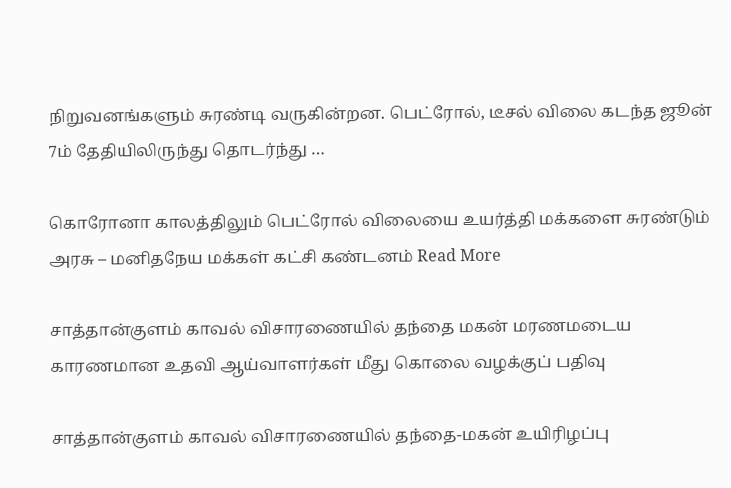நிறுவனங்களும் சுரண்டி வருகின்றன. பெட்ரோல், டீசல் விலை கடந்த ஜூன் 7ம் தேதியிலிருந்து தொடர்ந்து …

கொரோனா காலத்திலும் பெட்ரோல் விலையை உயர்த்தி மக்களை சுரண்டும் அரசு – மனிதநேய மக்கள் கட்சி கண்டனம் Read More

சாத்தான்குளம் காவல் விசாரணையில் தந்தை மகன் மரணமடைய காரணமான உதவி ஆய்வாளர்கள் மீது கொலை வழக்குப் பதிவு

சாத்தான்குளம் காவல் விசாரணையில் தந்தை-மகன் உயிரிழப்பு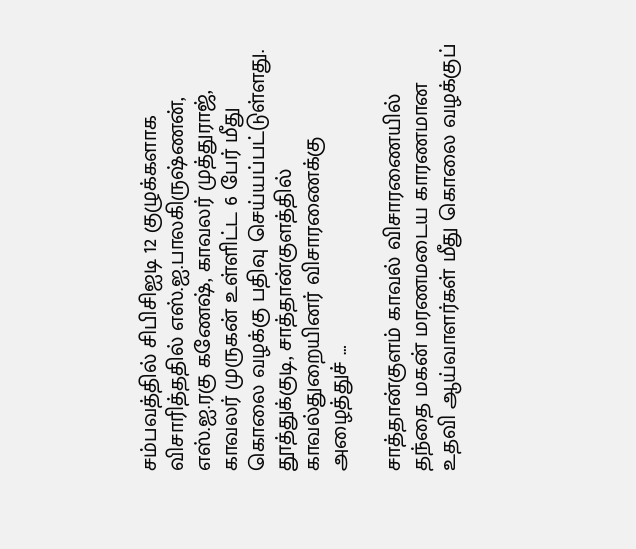சம்பவத்தில் சிபிசிஐடி 12 குழுக்களாக விசாரித்ததில் எஸ்.ஐ.பாலகிருஷ்ணன், எஸ்.ஐ.ரகு கணேஷ், காவலர் முத்துராஜ், காவலர் முருகன் உள்ளிட்ட 6 பேர் மீது கொலை வழக்கு பதிவு செய்யப்பட்டுள்ளது. தூத்துக்குடி, சாத்தான்குளத்தில் காவல்துறையினர் விசாரணைக்கு அழைத்துச் …

சாத்தான்குளம் காவல் விசாரணையில் தந்தை மகன் மரணமடைய காரணமான உதவி ஆய்வாளர்கள் மீது கொலை வழக்குப்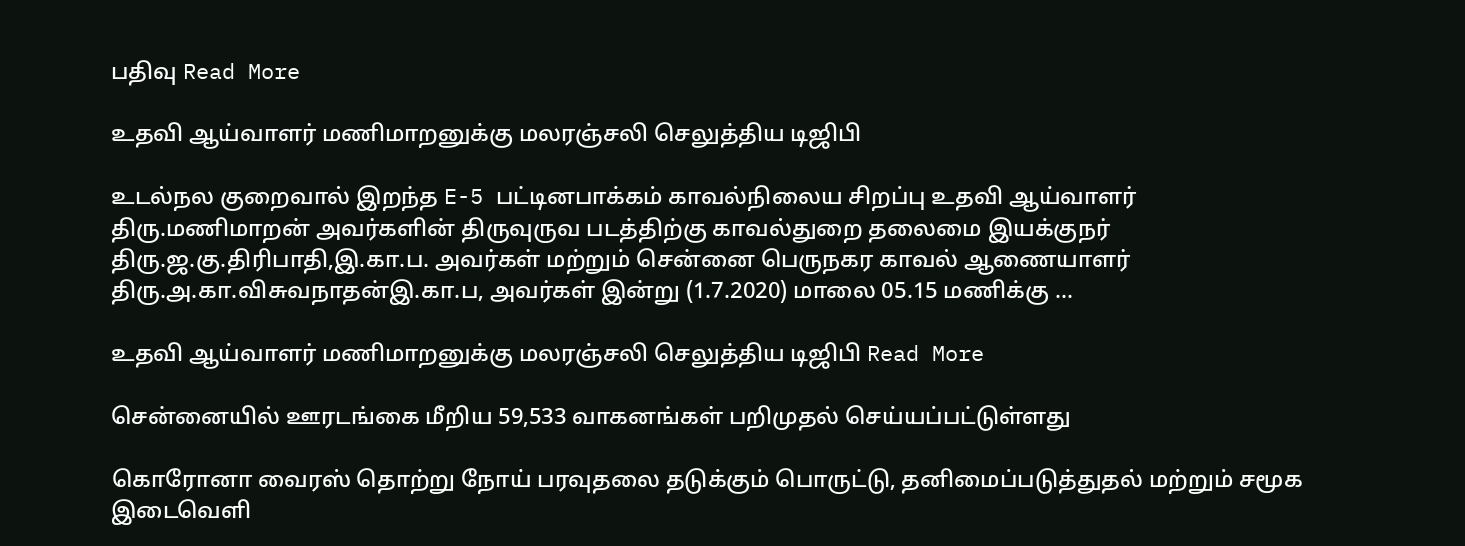பதிவு Read More

உதவி ஆய்வாளர் மணிமாறனுக்கு மலரஞ்சலி செலுத்திய டிஜிபி

உடல்நல குறைவால் இறந்த E-5 பட்டினபாக்கம் காவல்நிலைய சிறப்பு உதவி ஆய்வாளர் திரு.மணிமாறன் அவர்களின் திருவுருவ படத்திற்கு காவல்துறை தலைமை இயக்குநர் திரு.ஜ.கு.திரிபாதி,இ.கா.ப. அவர்கள் மற்றும் சென்னை பெருநகர காவல் ஆணையாளர் திரு.அ.கா.விசுவநாதன்இ.கா.ப, அவர்கள் இன்று (1.7.2020) மாலை 05.15 மணிக்கு …

உதவி ஆய்வாளர் மணிமாறனுக்கு மலரஞ்சலி செலுத்திய டிஜிபி Read More

சென்னையில் ஊரடங்கை மீறிய 59,533 வாகனங்கள் பறிமுதல் செய்யப்பட்டுள்ளது

கொரோனா வைரஸ் தொற்று நோய் பரவுதலை தடுக்கும் பொருட்டு, தனிமைப்படுத்துதல் மற்றும் சமூக இடைவெளி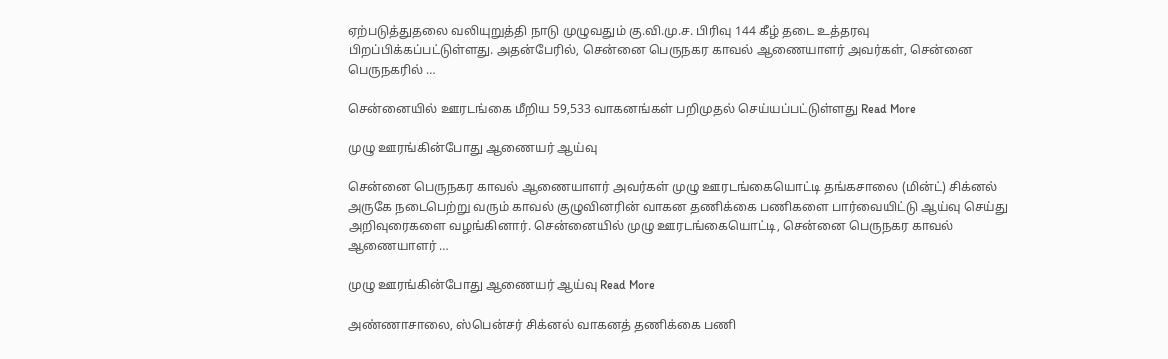ஏற்படுத்துதலை வலியுறுத்தி நாடு முழுவதும் கு.வி.மு.ச. பிரிவு 144 கீழ் தடை உத்தரவு பிறப்பிக்கப்பட்டுள்ளது. அதன்பேரில், சென்னை பெருநகர காவல் ஆணையாளர் அவர்கள், சென்னை பெருநகரில் …

சென்னையில் ஊரடங்கை மீறிய 59,533 வாகனங்கள் பறிமுதல் செய்யப்பட்டுள்ளது Read More

முழு ஊரங்கின்போது ஆணையர் ஆய்வு

சென்னை பெருநகர காவல் ஆணையாளர் அவர்கள் முழு ஊரடங்கையொட்டி தங்கசாலை (மின்ட்) சிக்னல் அருகே நடைபெற்று வரும் காவல் குழுவினரின் வாகன தணிக்கை பணிகளை பார்வையிட்டு ஆய்வு செய்து அறிவுரைகளை வழங்கினார். சென்னையில் முழு ஊரடங்கையொட்டி, சென்னை பெருநகர காவல் ஆணையாளர் …

முழு ஊரங்கின்போது ஆணையர் ஆய்வு Read More

அண்ணாசாலை, ஸ்பென்சர் சிக்னல் வாகனத் தணிக்கை பணி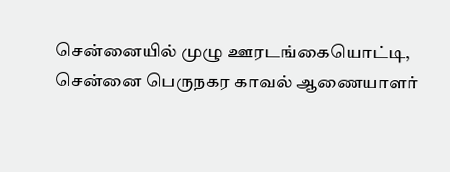சென்னையில் முழு ஊரடங்கையொட்டி, சென்னை பெருநகர காவல் ஆணையாளர்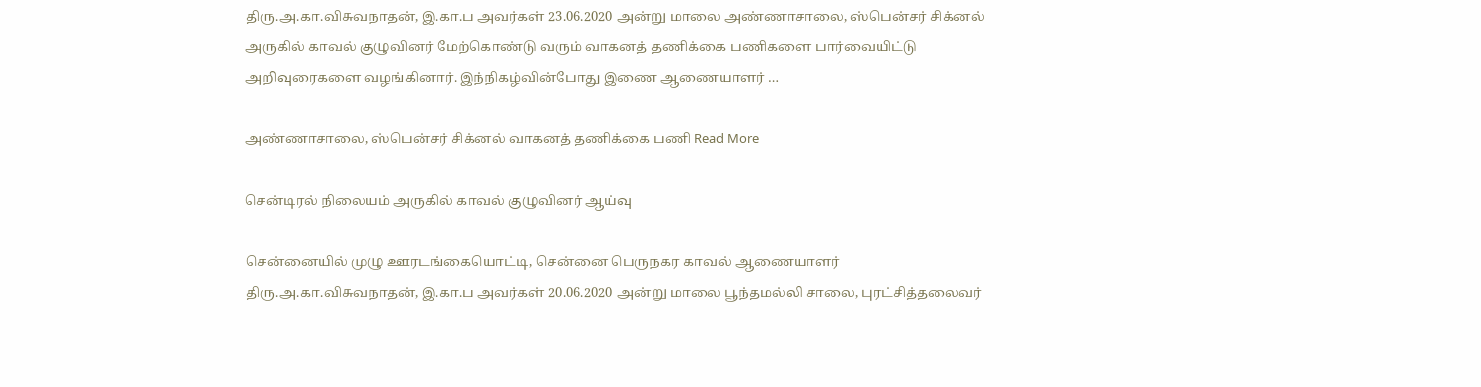திரு.அ.கா.விசுவநாதன், இ.கா.ப அவர்கள் 23.06.2020 அன்று மாலை அண்ணாசாலை, ஸ்பென்சர் சிக்னல் அருகில் காவல் குழுவினர் மேற்கொண்டு வரும் வாகனத் தணிக்கை பணிகளை பார்வையிட்டு அறிவுரைகளை வழங்கினார். இந்நிகழ்வின்போது இணை ஆணையாளர் …

அண்ணாசாலை, ஸ்பென்சர் சிக்னல் வாகனத் தணிக்கை பணி Read More

சென்டிரல் நிலையம் அருகில் காவல் குழுவினர் ஆய்வு

சென்னையில் முழு ஊரடங்கையொட்டி, சென்னை பெருநகர காவல் ஆணையாளர் திரு.அ.கா.விசுவநாதன், இ.கா.ப அவர்கள் 20.06.2020 அன்று மாலை பூந்தமல்லி சாலை, புரட்சித்தலைவர்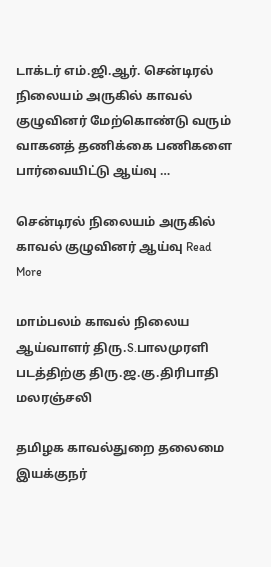டாக்டர் எம்.ஜி.ஆர். சென்டிரல் நிலையம் அருகில் காவல் குழுவினர் மேற்கொண்டு வரும் வாகனத் தணிக்கை பணிகளை பார்வையிட்டு ஆய்வு …

சென்டிரல் நிலையம் அருகில் காவல் குழுவினர் ஆய்வு Read More

மாம்பலம் காவல் நிலைய ஆய்வாளர் திரு.S.பாலமுரளி படத்திற்கு திரு.ஜ.கு.திரிபாதி மலரஞ்சலி

தமிழக காவல்துறை தலைமை இயக்குநர்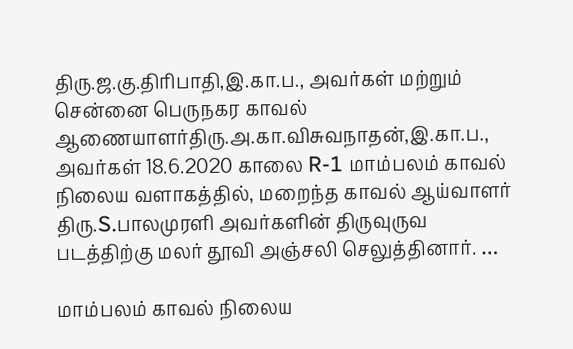திரு.ஜ.கு.திரிபாதி,இ.கா.ப., அவர்கள் மற்றும் சென்னை பெருநகர காவல் ஆணையாளர்திரு.அ.கா.விசுவநாதன்,இ.கா.ப., அவர்கள் 18.6.2020 காலை R-1 மாம்பலம் காவல் நிலைய வளாகத்தில், மறைந்த காவல் ஆய்வாளர் திரு.S.பாலமுரளி அவர்களின் திருவுருவ படத்திற்கு மலர் தூவி அஞ்சலி செலுத்தினார். …

மாம்பலம் காவல் நிலைய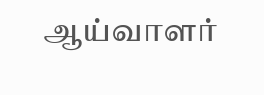ஆய்வாளர்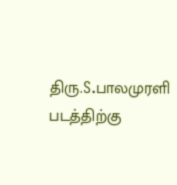திரு.S.பாலமுரளி படத்திற்கு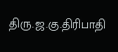திரு.ஜ.கு.திரிபாதி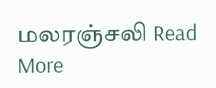மலரஞ்சலி Read More